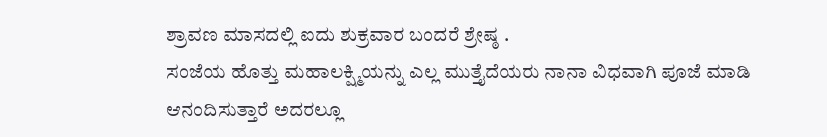ಶ್ರಾವಣ ಮಾಸದಲ್ಲಿ ಐದು ಶುಕ್ರವಾರ ಬಂದರೆ ಶ್ರೇಷ್ಠ .
ಸಂಜೆಯ ಹೊತ್ತು ಮಹಾಲಕ್ಷ್ಮಿಯನ್ನು ಎಲ್ಲ ಮುತ್ತೈದೆಯರು ನಾನಾ ವಿಧವಾಗಿ ಪೂಜೆ ಮಾಡಿ ಆನಂದಿಸುತ್ತಾರೆ ಅದರಲ್ಲೂ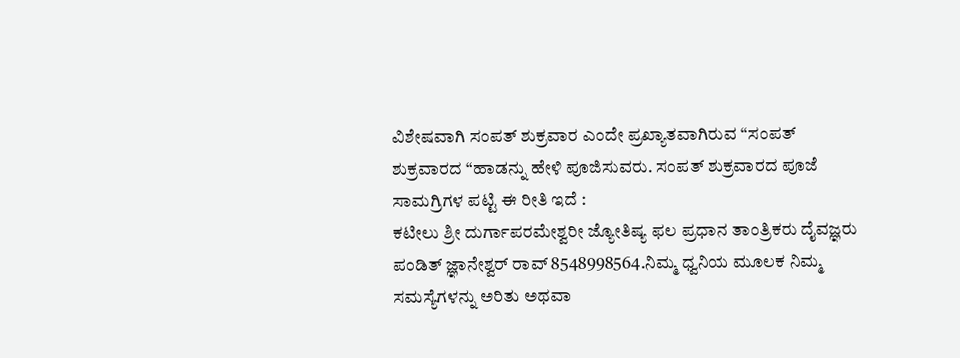ವಿಶೇಷವಾಗಿ ಸಂಪತ್ ಶುಕ್ರವಾರ ಎಂದೇ ಪ್ರಖ್ಯಾತವಾಗಿರುವ “ಸಂಪತ್ ಶುಕ್ರವಾರದ “ಹಾಡನ್ನು ಹೇಳಿ ಪೂಜಿಸುವರು. ಸಂಪತ್ ಶುಕ್ರವಾರದ ಪೂಜೆ ಸಾಮಗ್ರಿಗಳ ಪಟ್ಟಿ ಈ ರೀತಿ ಇದೆ :
ಕಟೀಲು ಶ್ರೀ ದುರ್ಗಾಪರಮೇಶ್ವರೀ ಜ್ಯೋತಿಷ್ಯ ಫಲ ಪ್ರಧಾನ ತಾಂತ್ರಿಕರು ದೈವಜ್ಞರು ಪಂಡಿತ್ ಜ್ಞಾನೇಶ್ವರ್ ರಾವ್ 8548998564.ನಿಮ್ಮ ಧ್ವನಿಯ ಮೂಲಕ ನಿಮ್ಮ ಸಮಸ್ಯೆಗಳನ್ನು ಅರಿತು ಅಥವಾ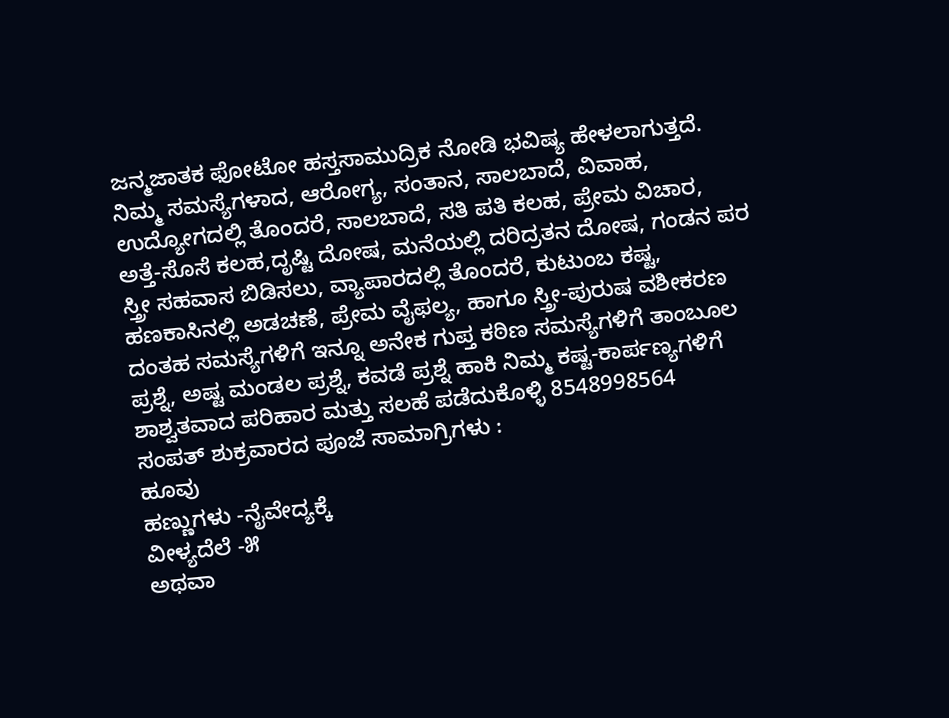ಜನ್ಮಜಾತಕ ಫೋಟೋ ಹಸ್ತಸಾಮುದ್ರಿಕ ನೋಡಿ ಭವಿಷ್ಯ ಹೇಳಲಾಗುತ್ತದೆ. ನಿಮ್ಮ ಸಮಸ್ಯೆಗಳಾದ, ಆರೋಗ್ಯ, ಸಂತಾನ, ಸಾಲಬಾದೆ, ವಿವಾಹ, ಉದ್ಯೋಗದಲ್ಲಿ ತೊಂದರೆ, ಸಾಲಬಾದೆ, ಸತಿ ಪತಿ ಕಲಹ, ಪ್ರೇಮ ವಿಚಾರ, ಅತ್ತೆ-ಸೊಸೆ ಕಲಹ,ದೃಷ್ಟಿ ದೋಷ, ಮನೆಯಲ್ಲಿ ದರಿದ್ರತನ ದೋಷ, ಗಂಡನ ಪರ ಸ್ತ್ರೀ ಸಹವಾಸ ಬಿಡಿಸಲು, ವ್ಯಾಪಾರದಲ್ಲಿ ತೊಂದರೆ, ಕುಟುಂಬ ಕಷ್ಟ, ಹಣಕಾಸಿನಲ್ಲಿ ಅಡಚಣೆ, ಪ್ರೇಮ ವೈಫಲ್ಯ, ಹಾಗೂ ಸ್ತ್ರೀ-ಪುರುಷ ವಶೀಕರಣ ದಂತಹ ಸಮಸ್ಯೆಗಳಿಗೆ ಇನ್ನೂ ಅನೇಕ ಗುಪ್ತ ಕಠಿಣ ಸಮಸ್ಯೆಗಳಿಗೆ ತಾಂಬೂಲ ಪ್ರಶ್ನೆ, ಅಷ್ಟ ಮಂಡಲ ಪ್ರಶ್ನೆ, ಕವಡೆ ಪ್ರಶ್ನೆ ಹಾಕಿ ನಿಮ್ಮ ಕಷ್ಟ-ಕಾರ್ಪಣ್ಯಗಳಿಗೆ ಶಾಶ್ವತವಾದ ಪರಿಹಾರ ಮತ್ತು ಸಲಹೆ ಪಡೆದುಕೊಳ್ಳಿ 8548998564
ಸಂಪತ್ ಶುಕ್ರವಾರದ ಪೂಜೆ ಸಾಮಾಗ್ರಿಗಳು :
ಹೂವು
ಹಣ್ಣುಗಳು -ನೈವೇದ್ಯಕ್ಕೆ
ವೀಳ್ಯದೆಲೆ -೫
ಅಥವಾ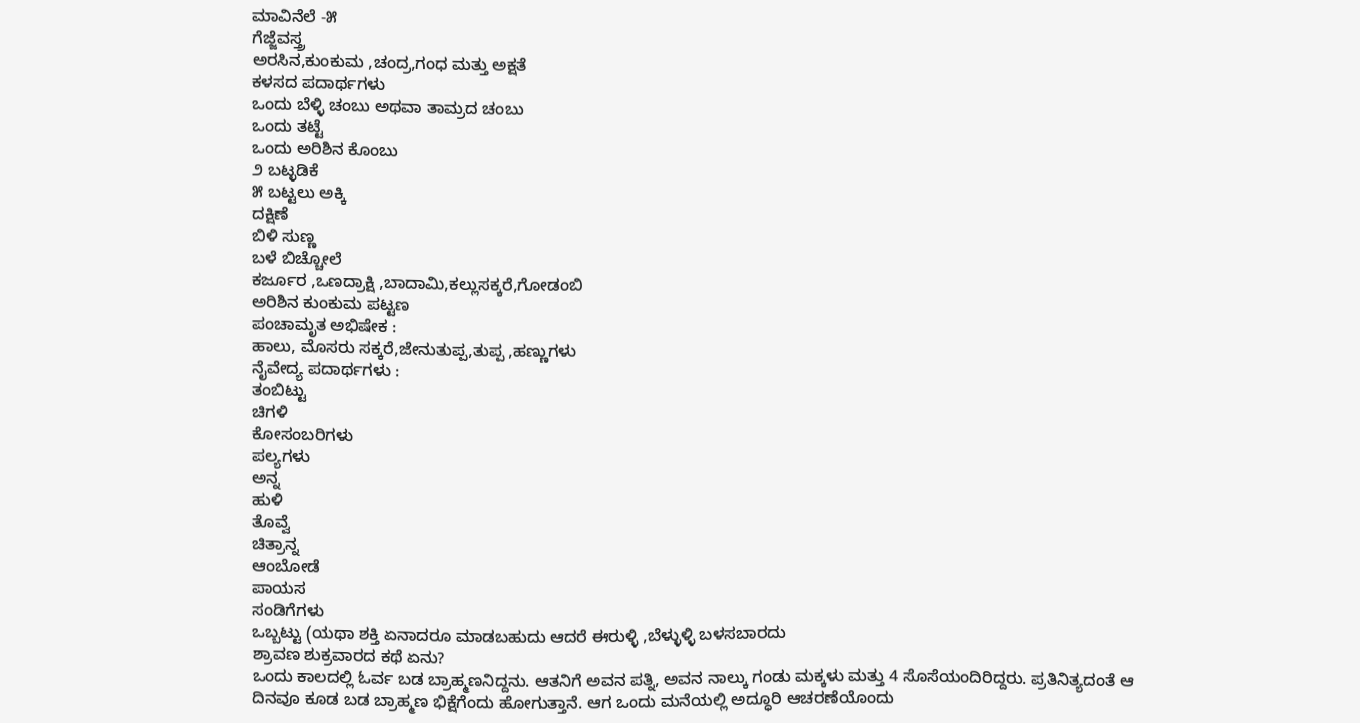ಮಾವಿನೆಲೆ -೫
ಗೆಜ್ಜೆವಸ್ತ್ರ
ಅರಸಿನ,ಕುಂಕುಮ ,ಚಂದ್ರ,ಗಂಧ ಮತ್ತು ಅಕ್ಷತೆ
ಕಳಸದ ಪದಾರ್ಥಗಳು
ಒಂದು ಬೆಳ್ಳಿ ಚಂಬು ಅಥವಾ ತಾಮ್ರದ ಚಂಬು
ಒಂದು ತಟ್ಟೆ
ಒಂದು ಅರಿಶಿನ ಕೊಂಬು
೨ ಬಟ್ಳಡಿಕೆ
೫ ಬಟ್ಟಲು ಅಕ್ಕಿ
ದಕ್ಷಿಣೆ
ಬಿಳಿ ಸುಣ್ಣ
ಬಳೆ ಬಿಚ್ಚೋಲೆ
ಕರ್ಜೂರ ,ಒಣದ್ರಾಕ್ಷಿ ,ಬಾದಾಮಿ,ಕಲ್ಲುಸಕ್ಕರೆ,ಗೋಡಂಬಿ
ಅರಿಶಿನ ಕುಂಕುಮ ಪಟ್ಟಣ
ಪಂಚಾಮೃತ ಅಭಿಷೇಕ :
ಹಾಲು, ಮೊಸರು ಸಕ್ಕರೆ,ಜೇನುತುಪ್ಪ,ತುಪ್ಪ ,ಹಣ್ಣುಗಳು
ನೈವೇದ್ಯ ಪದಾರ್ಥಗಳು :
ತಂಬಿಟ್ಟು
ಚಿಗಳಿ
ಕೋಸಂಬರಿಗಳು
ಪಲ್ಯಗಳು
ಅನ್ನ
ಹುಳಿ
ತೊವ್ವೆ
ಚಿತ್ರಾನ್ನ
ಆಂಬೋಡೆ
ಪಾಯಸ
ಸಂಡಿಗೆಗಳು
ಒಬ್ಬಟ್ಟು (ಯಥಾ ಶಕ್ತಿ ಏನಾದರೂ ಮಾಡಬಹುದು ಆದರೆ ಈರುಳ್ಳಿ ,ಬೆಳ್ಳುಳ್ಳಿ ಬಳಸಬಾರದು
ಶ್ರಾವಣ ಶುಕ್ರವಾರದ ಕಥೆ ಏನು?
ಒಂದು ಕಾಲದಲ್ಲಿ ಓರ್ವ ಬಡ ಬ್ರಾಹ್ಮಣನಿದ್ದನು. ಆತನಿಗೆ ಅವನ ಪತ್ನಿ, ಅವನ ನಾಲ್ಕು ಗಂಡು ಮಕ್ಕಳು ಮತ್ತು 4 ಸೊಸೆಯಂದಿರಿದ್ದರು. ಪ್ರತಿನಿತ್ಯದಂತೆ ಆ ದಿನವೂ ಕೂಡ ಬಡ ಬ್ರಾಹ್ಮಣ ಭಿಕ್ಷೆಗೆಂದು ಹೋಗುತ್ತಾನೆ. ಆಗ ಒಂದು ಮನೆಯಲ್ಲಿ ಅದ್ಧೂರಿ ಆಚರಣೆಯೊಂದು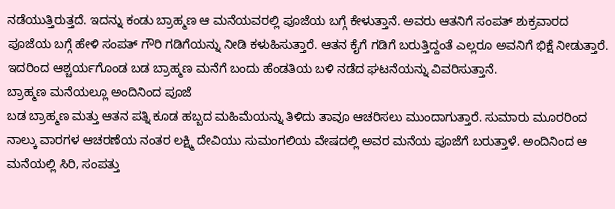ನಡೆಯುತ್ತಿರುತ್ತದೆ. ಇದನ್ನು ಕಂಡು ಬ್ರಾಹ್ಮಣ ಆ ಮನೆಯವರಲ್ಲಿ ಪೂಜೆಯ ಬಗ್ಗೆ ಕೇಳುತ್ತಾನೆ. ಅವರು ಆತನಿಗೆ ಸಂಪತ್ ಶುಕ್ರವಾರದ ಪೂಜೆಯ ಬಗ್ಗೆ ಹೇಳಿ ಸಂಪತ್ ಗೌರಿ ಗಡಿಗೆಯನ್ನು ನೀಡಿ ಕಳುಹಿಸುತ್ತಾರೆ. ಆತನ ಕೈಗೆ ಗಡಿಗೆ ಬರುತ್ತಿದ್ದಂತೆ ಎಲ್ಲರೂ ಅವನಿಗೆ ಭಿಕ್ಷೆ ನೀಡುತ್ತಾರೆ. ಇದರಿಂದ ಆಶ್ಚರ್ಯಗೊಂಡ ಬಡ ಬ್ರಾಹ್ಮಣ ಮನೆಗೆ ಬಂದು ಹೆಂಡತಿಯ ಬಳಿ ನಡೆದ ಘಟನೆಯನ್ನು ವಿವರಿಸುತ್ತಾನೆ.
ಬ್ರಾಹ್ಮಣ ಮನೆಯಲ್ಲೂ ಅಂದಿನಿಂದ ಪೂಜೆ
ಬಡ ಬ್ರಾಹ್ಮಣ ಮತ್ತು ಆತನ ಪತ್ನಿ ಕೂಡ ಹಬ್ಬದ ಮಹಿಮೆಯನ್ನು ತಿಳಿದು ತಾವೂ ಆಚರಿಸಲು ಮುಂದಾಗುತ್ತಾರೆ. ಸುಮಾರು ಮೂರರಿಂದ ನಾಲ್ಕು ವಾರಗಳ ಆಚರಣೆಯ ನಂತರ ಲಕ್ಷ್ಮಿ ದೇವಿಯು ಸುಮಂಗಲಿಯ ವೇಷದಲ್ಲಿ ಅವರ ಮನೆಯ ಪೂಜೆಗೆ ಬರುತ್ತಾಳೆ. ಅಂದಿನಿಂದ ಆ ಮನೆಯಲ್ಲಿ ಸಿರಿ, ಸಂಪತ್ತು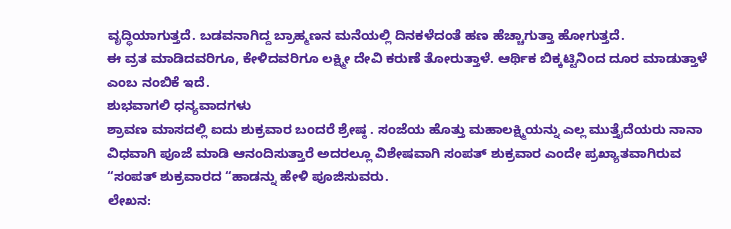ವೃದ್ಧಿಯಾಗುತ್ತದೆ. ಬಡವನಾಗಿದ್ದ ಬ್ರಾಹ್ಮಣನ ಮನೆಯಲ್ಲಿ ದಿನಕಳೆದಂತೆ ಹಣ ಹೆಚ್ಚಾಗುತ್ತಾ ಹೋಗುತ್ತದೆ.
ಈ ವ್ರತ ಮಾಡಿದವರಿಗೂ, ಕೇಳಿದವರಿಗೂ ಲಕ್ಷ್ಮೀ ದೇವಿ ಕರುಣೆ ತೋರುತ್ತಾಳೆ. ಆರ್ಥಿಕ ಬಿಕ್ಕಟ್ಟಿನಿಂದ ದೂರ ಮಾಡುತ್ತಾಳೆ ಎಂಬ ನಂಬಿಕೆ ಇದೆ.
ಶುಭವಾಗಲಿ ಧನ್ಯವಾದಗಳು
ಶ್ರಾವಣ ಮಾಸದಲ್ಲಿ ಐದು ಶುಕ್ರವಾರ ಬಂದರೆ ಶ್ರೇಷ್ಠ . ಸಂಜೆಯ ಹೊತ್ತು ಮಹಾಲಕ್ಷ್ಮಿಯನ್ನು ಎಲ್ಲ ಮುತ್ತೈದೆಯರು ನಾನಾ ವಿಧವಾಗಿ ಪೂಜೆ ಮಾಡಿ ಆನಂದಿಸುತ್ತಾರೆ ಅದರಲ್ಲೂ ವಿಶೇಷವಾಗಿ ಸಂಪತ್ ಶುಕ್ರವಾರ ಎಂದೇ ಪ್ರಖ್ಯಾತವಾಗಿರುವ “ಸಂಪತ್ ಶುಕ್ರವಾರದ “ಹಾಡನ್ನು ಹೇಳಿ ಪೂಜಿಸುವರು.
ಲೇಖನ: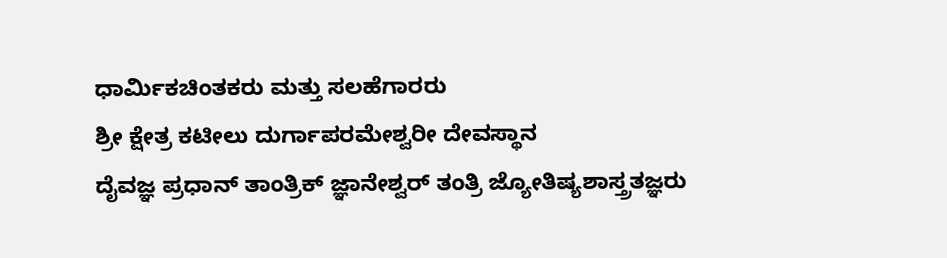ಧಾರ್ಮಿಕಚಿಂತಕರು ಮತ್ತು ಸಲಹೆಗಾರರು
ಶ್ರೀ ಕ್ಷೇತ್ರ ಕಟೀಲು ದುರ್ಗಾಪರಮೇಶ್ವರೀ ದೇವಸ್ಥಾನ
ದೈವಜ್ಞ ಪ್ರಧಾನ್ ತಾಂತ್ರಿಕ್ ಜ್ಞಾನೇಶ್ವರ್ ತಂತ್ರಿ ಜ್ಯೋತಿಷ್ಯಶಾಸ್ತ್ರತಜ್ಞರು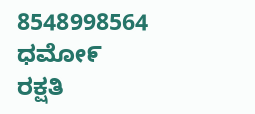8548998564
ಧಮೋ೯ ರಕ್ಷತಿ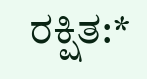ರಕ್ಷಿತ:*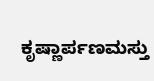ಕೃಷ್ಣಾರ್ಪಣಮಸ್ತು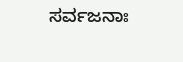ಸರ್ವಜನಾಃ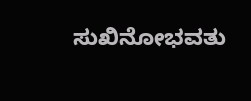ಸುಖಿನೋಭವತು